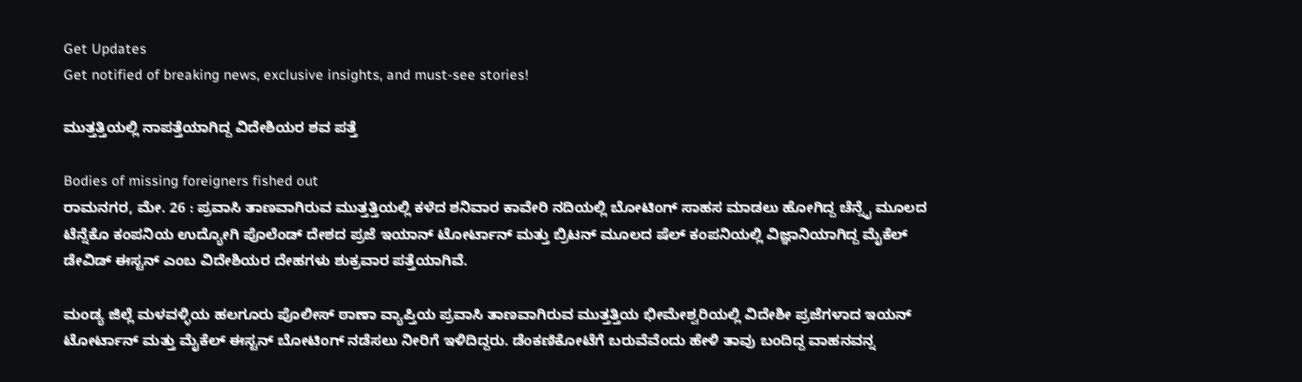Get Updates
Get notified of breaking news, exclusive insights, and must-see stories!

ಮುತ್ತತ್ತಿಯಲ್ಲಿ ನಾಪತ್ತೆಯಾಗಿದ್ದ ವಿದೇಶಿಯರ ಶವ ಪತ್ತೆ

Bodies of missing foreigners fished out
ರಾಮನಗರ, ಮೇ. 26 : ಪ್ರವಾಸಿ ತಾಣವಾಗಿರುವ ಮುತ್ತತ್ತಿಯಲ್ಲಿ ಕಳೆದ ಶನಿವಾರ ಕಾವೇರಿ ನದಿಯಲ್ಲಿ ಬೋಟಿಂಗ್ ಸಾಹಸ ಮಾಡಲು ಹೋಗಿದ್ದ ಚೆನ್ನೈ ಮೂಲದ ಟೆನ್ನೆಕೊ ಕಂಪನಿಯ ಉದ್ಯೋಗಿ ಪೊಲೆಂಡ್ ದೇಶದ ಪ್ರಜೆ ಇಯಾನ್ ಟೋರ್ಟಾನ್ ಮತ್ತು ಬ್ರಿಟನ್ ಮೂಲದ ಷೆಲ್ ಕಂಪನಿಯಲ್ಲಿ ವಿಜ್ಞಾನಿಯಾಗಿದ್ದ ಮೈಕೆಲ್ ಡೇವಿಡ್ ಈಸ್ಟನ್ ಎಂಬ ವಿದೇಶಿಯರ ದೇಹಗಳು ಶುಕ್ರವಾರ ಪತ್ತೆಯಾಗಿವೆ.

ಮಂಡ್ಯ ಜಿಲ್ಲೆ ಮಳವಳ್ಳಿಯ ಹಲಗೂರು ಪೊಲೀಸ್ ಠಾಣಾ ವ್ಯಾಪ್ತಿಯ ಪ್ರವಾಸಿ ತಾಣವಾಗಿರುವ ಮುತ್ತತ್ತಿಯ ಭೀಮೇಶ್ವರಿಯಲ್ಲಿ ವಿದೇಶೀ ಪ್ರಜೆಗಳಾದ ಇಯನ್ ಟೋರ್ಟಾನ್ ಮತ್ತು ಮೈಕೆಲ್ ಈಸ್ಟನ್ ಬೋಟಿಂಗ್ ನಡೆಸಲು ನೀರಿಗೆ ಇಳಿದಿದ್ದರು. ಡೆಂಕಣಿಕೋಟೆಗೆ ಬರುವೆವೆಂದು ಹೇಳಿ ತಾವು ಬಂದಿದ್ದ ವಾಹನವನ್ನ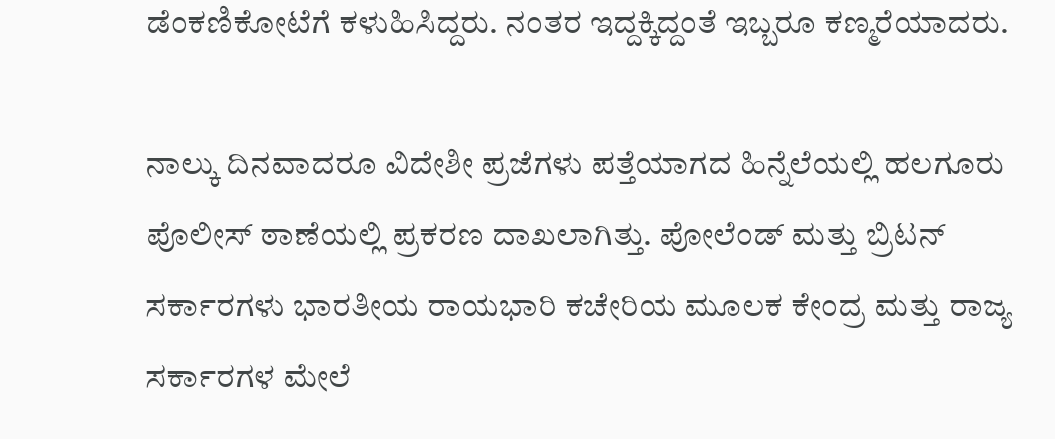ಡೆಂಕಣಿಕೋಟೆಗೆ ಕಳುಹಿಸಿದ್ದರು. ನಂತರ ಇದ್ದಕ್ಕಿದ್ದಂತೆ ಇಬ್ಬರೂ ಕಣ್ಮರೆಯಾದರು.

ನಾಲ್ಕು ದಿನವಾದರೂ ವಿದೇಶೀ ಪ್ರಜೆಗಳು ಪತ್ತೆಯಾಗದ ಹಿನ್ನೆಲೆಯಲ್ಲಿ ಹಲಗೂರು ಪೊಲೀಸ್ ಠಾಣೆಯಲ್ಲಿ ಪ್ರಕರಣ ದಾಖಲಾಗಿತ್ತು. ಪೋಲೆಂಡ್ ಮತ್ತು ಬ್ರಿಟನ್ ಸರ್ಕಾರಗಳು ಭಾರತೀಯ ರಾಯಭಾರಿ ಕಚೇರಿಯ ಮೂಲಕ ಕೇಂದ್ರ ಮತ್ತು ರಾಜ್ಯ ಸರ್ಕಾರಗಳ ಮೇಲೆ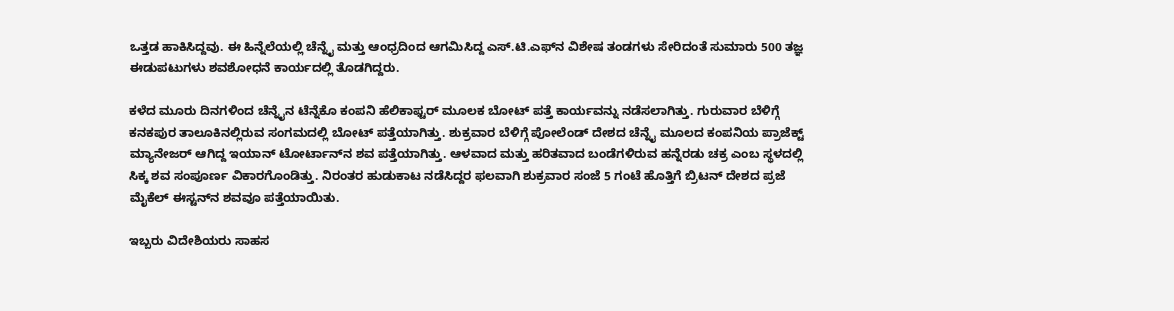ಒತ್ತಡ ಹಾಕಿಸಿದ್ದವು. ಈ ಹಿನ್ನೆಲೆಯಲ್ಲಿ ಚೆನ್ನೈ ಮತ್ತು ಆಂಧ್ರದಿಂದ ಆಗಮಿಸಿದ್ದ ಎಸ್.ಟಿ.ಎಫ್‌ನ ವಿಶೇಷ ತಂಡಗಳು ಸೇರಿದಂತೆ ಸುಮಾರು 500 ತಜ್ಞ ಈಡುಪಟುಗಳು ಶವಶೋಧನೆ ಕಾರ್ಯದಲ್ಲಿ ತೊಡಗಿದ್ದರು.

ಕಳೆದ ಮೂರು ದಿನಗಳಿಂದ ಚೆನ್ನೈನ ಟೆನ್ನೆಕೊ ಕಂಪನಿ ಹೆಲಿಕಾಫ್ಟರ್ ಮೂಲಕ ಬೋಟ್ ಪತ್ತೆ ಕಾರ್ಯವನ್ನು ನಡೆಸಲಾಗಿತ್ತು. ಗುರುವಾರ ಬೆಳಿಗ್ಗೆ ಕನಕಪುರ ತಾಲೂಕಿನಲ್ಲಿರುವ ಸಂಗಮದಲ್ಲಿ ಬೋಟ್ ಪತ್ತೆಯಾಗಿತ್ತು. ಶುಕ್ರವಾರ ಬೆಳಿಗ್ಗೆ ಪೋಲೆಂಡ್ ದೇಶದ ಚೆನ್ನೈ ಮೂಲದ ಕಂಪನಿಯ ಪ್ರಾಜೆಕ್ಟ್ ಮ್ಯಾನೇಜರ್ ಆಗಿದ್ದ ಇಯಾನ್ ಟೋರ್ಟಾನ್‌ನ ಶವ ಪತ್ತೆಯಾಗಿತ್ತು. ಆಳವಾದ ಮತ್ತು ಹರಿತವಾದ ಬಂಡೆಗಳಿರುವ ಹನ್ನೆರಡು ಚಕ್ರ ಎಂಬ ಸ್ಥಳದಲ್ಲಿ ಸಿಕ್ಕ ಶವ ಸಂಪೂರ್ಣ ವಿಕಾರಗೊಂಡಿತ್ತು. ನಿರಂತರ ಹುಡುಕಾಟ ನಡೆಸಿದ್ದರ ಫಲವಾಗಿ ಶುಕ್ರವಾರ ಸಂಜೆ 5 ಗಂಟೆ ಹೊತ್ತಿಗೆ ಬ್ರಿಟನ್ ದೇಶದ ಪ್ರಜೆ ಮೈಕೆಲ್ ಈಸ್ಟನ್‌ನ ಶವವೂ ಪತ್ತೆಯಾಯಿತು.

ಇಬ್ಬರು ವಿದೇಶಿಯರು ಸಾಹಸ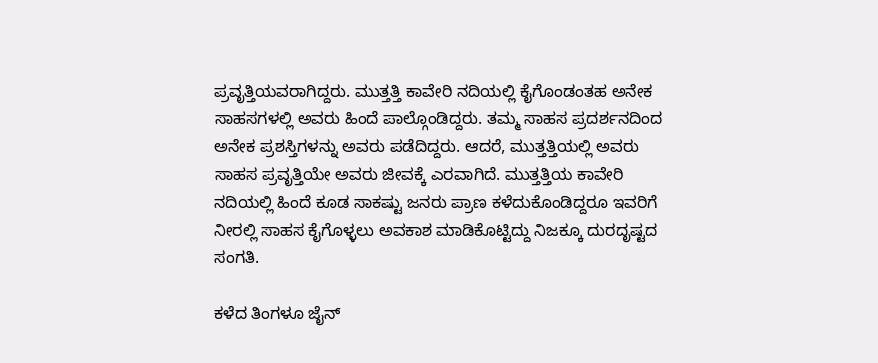ಪ್ರವೃತ್ತಿಯವರಾಗಿದ್ದರು. ಮುತ್ತತ್ತಿ ಕಾವೇರಿ ನದಿಯಲ್ಲಿ ಕೈಗೊಂಡಂತಹ ಅನೇಕ ಸಾಹಸಗಳಲ್ಲಿ ಅವರು ಹಿಂದೆ ಪಾಲ್ಗೊಂಡಿದ್ದರು. ತಮ್ಮ ಸಾಹಸ ಪ್ರದರ್ಶನದಿಂದ ಅನೇಕ ಪ್ರಶಸ್ತಿಗಳನ್ನು ಅವರು ಪಡೆದಿದ್ದರು. ಆದರೆ, ಮುತ್ತತ್ತಿಯಲ್ಲಿ ಅವರು ಸಾಹಸ ಪ್ರವೃತ್ತಿಯೇ ಅವರು ಜೀವಕ್ಕೆ ಎರವಾಗಿದೆ. ಮುತ್ತತ್ತಿಯ ಕಾವೇರಿ ನದಿಯಲ್ಲಿ ಹಿಂದೆ ಕೂಡ ಸಾಕಷ್ಟು ಜನರು ಪ್ರಾಣ ಕಳೆದುಕೊಂಡಿದ್ದರೂ ಇವರಿಗೆ ನೀರಲ್ಲಿ ಸಾಹಸ ಕೈಗೊಳ್ಳಲು ಅವಕಾಶ ಮಾಡಿಕೊಟ್ಟಿದ್ದು ನಿಜಕ್ಕೂ ದುರದೃಷ್ಟದ ಸಂಗತಿ.

ಕಳೆದ ತಿಂಗಳೂ ಜೈನ್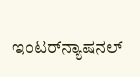ಇಂಟರ್‌ನ್ಯಾಷನಲ್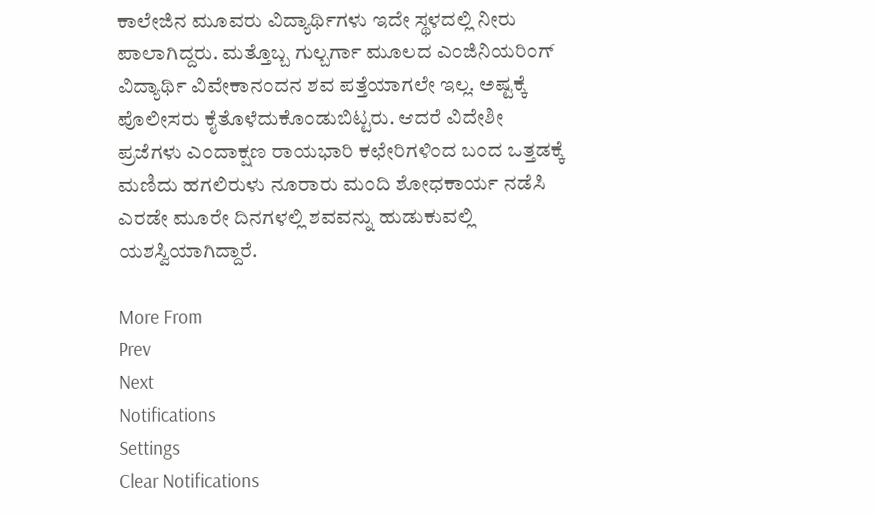ಕಾಲೇಜಿನ ಮೂವರು ವಿದ್ಯಾರ್ಥಿಗಳು ಇದೇ ಸ್ಥಳದಲ್ಲಿ ನೀರು ಪಾಲಾಗಿದ್ದರು. ಮತ್ತೊಬ್ಬ ಗುಲ್ಬರ್ಗಾ ಮೂಲದ ಎಂಜಿನಿಯರಿಂಗ್ ವಿದ್ಯಾರ್ಥಿ ವಿವೇಕಾನಂದನ ಶವ ಪತ್ತೆಯಾಗಲೇ ಇಲ್ಲ. ಅಷ್ಟಕ್ಕೆ ಪೊಲೀಸರು ಕೈತೊಳೆದುಕೊಂಡುಬಿಟ್ಟರು. ಆದರೆ ವಿದೇಶೀ ಪ್ರಜೆಗಳು ಎಂದಾಕ್ಷಣ ರಾಯಭಾರಿ ಕಛೇರಿಗಳಿಂದ ಬಂದ ಒತ್ತಡಕ್ಕೆ ಮಣಿದು ಹಗಲಿರುಳು ನೂರಾರು ಮಂದಿ ಶೋಧಕಾರ್ಯ ನಡೆಸಿ ಎರಡೇ ಮೂರೇ ದಿನಗಳಲ್ಲಿ ಶವವನ್ನು ಹುಡುಕುವಲ್ಲಿ ಯಶಸ್ವಿಯಾಗಿದ್ದಾರೆ.

More From
Prev
Next
Notifications
Settings
Clear Notifications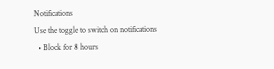Notifications
Use the toggle to switch on notifications
  • Block for 8 hours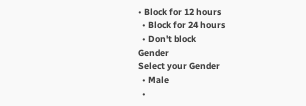• Block for 12 hours
  • Block for 24 hours
  • Don't block
Gender
Select your Gender
  • Male
  •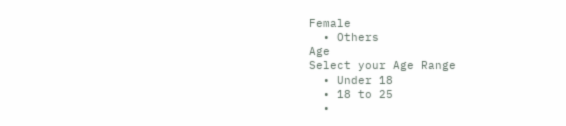Female
  • Others
Age
Select your Age Range
  • Under 18
  • 18 to 25
  •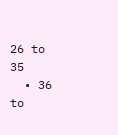26 to 35
  • 36 to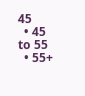45
  • 45 to 55
  • 55+